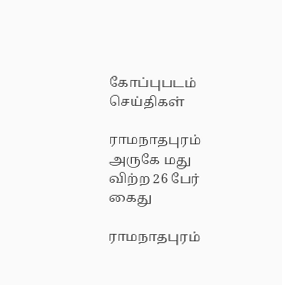கோப்புபடம்
செய்திகள்

ராமநாதபுரம் அருகே மது விற்ற 26 பேர் கைது

ராமநாதபுரம்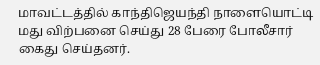மாவட்டத்தில் காந்திஜெயந்தி நாளையொட்டி மது விற்பனை செய்து 28 பேரை போலீசார் கைது செய்தனர்.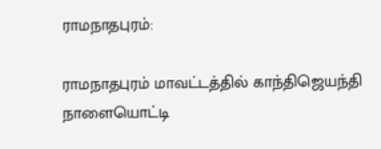ராமநாதபுரம்:

ராமநாதபுரம் மாவட்டத்தில் காந்திஜெயந்தி நாளையொட்டி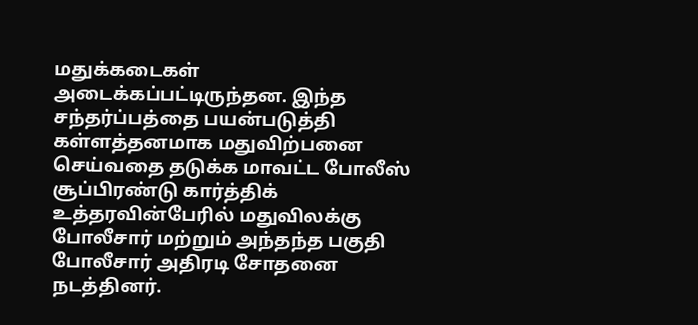மதுக்கடைகள் அடைக்கப்பட்டிருந்தன. இந்த சந்தர்ப்பத்தை பயன்படுத்தி கள்ளத்தனமாக மதுவிற்பனை செய்வதை தடுக்க மாவட்ட போலீஸ் சூப்பிரண்டு கார்த்திக் உத்தரவின்பேரில் மதுவிலக்கு போலீசார் மற்றும் அந்தந்த பகுதி போலீசார் அதிரடி சோதனை நடத்தினர்.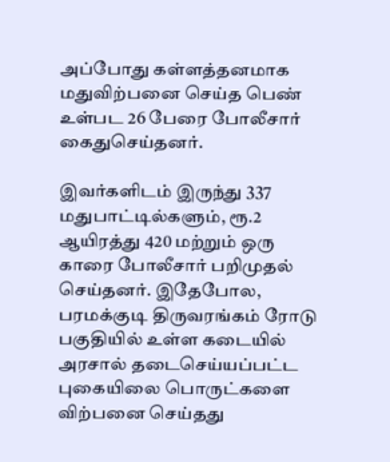அப்போது கள்ளத்தனமாக மதுவிற்பனை செய்த பெண் உள்பட 26 பேரை போலீசார் கைதுசெய்தனர்.

இவர்களிடம் இருந்து 337 மதுபாட்டில்களும், ரூ.2 ஆயிரத்து 420 மற்றும் ஒரு காரை போலீசார் பறிமுதல் செய்தனர். இதேபோல, பரமக்குடி திருவரங்கம் ரோடு பகுதியில் உள்ள கடையில் அரசால் தடைசெய்யப்பட்ட புகையிலை பொருட்களை விற்பனை செய்தது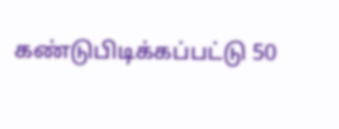கண்டுபிடிக்கப்பட்டு 50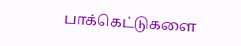பாக்கெட்டுகளை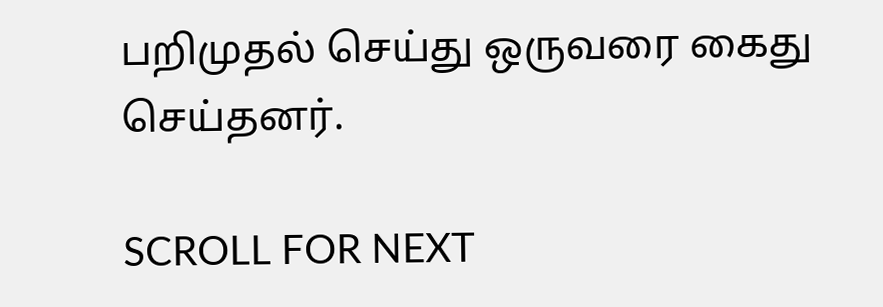பறிமுதல் செய்து ஒருவரை கைது செய்தனர்.

SCROLL FOR NEXT